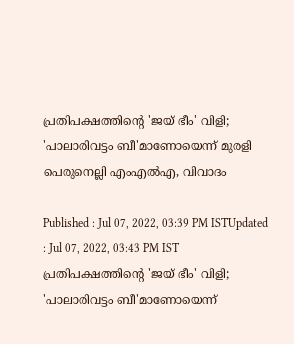പ്രതിപക്ഷത്തിന്‍റെ 'ജയ് ഭീം' വിളി; 'പാലാരിവട്ടം ബീ'മാണോയെന്ന് മുരളി പെരുനെല്ലി എംഎല്‍എ, വിവാദം

Published : Jul 07, 2022, 03:39 PM ISTUpdated : Jul 07, 2022, 03:43 PM IST
പ്രതിപക്ഷത്തിന്‍റെ 'ജയ് ഭീം' വിളി; 'പാലാരിവട്ടം ബീ'മാണോയെന്ന്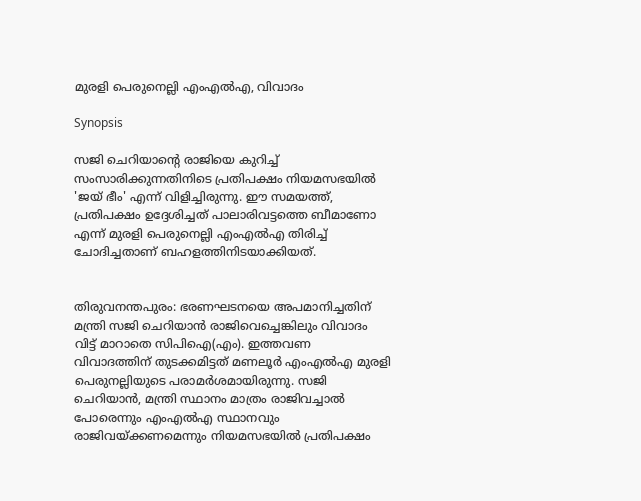മുരളി പെരുനെല്ലി എംഎല്‍എ, വിവാദം

Synopsis

സജി ചെറിയാന്‍റെ രാജിയെ കുറിച്ച് സംസാരിക്കുന്നതിനിടെ പ്രതിപക്ഷം നിയമസഭയില്‍ 'ജയ് ഭീം' എന്ന് വിളിച്ചിരുന്നു. ഈ സമയത്ത്, പ്രതിപക്ഷം ഉദ്ദേശിച്ചത് പാലാരിവട്ടത്തെ ബീമാണോ എന്ന് മുരളി പെരുനെല്ലി എംഎല്‍എ തിരിച്ച് ചോദിച്ചതാണ് ബഹളത്തിനിടയാക്കിയത്.


തിരുവനന്തപുരം: ഭരണഘടനയെ അപമാനിച്ചതിന് മന്ത്രി സജി ചെറിയാന്‍ രാജിവെച്ചെങ്കിലും വിവാദം വിട്ട് മാറാതെ സിപിഐ(എം). ഇത്തവണ വിവാദത്തിന് തുടക്കമിട്ടത് മണലൂര്‍ എംഎല്‍എ മുരളി പെരുനല്ലിയുടെ പരാമര്‍ശമായിരുന്നു. സജി ചെറിയാന്‍, മന്ത്രി സ്ഥാനം മാത്രം രാജിവച്ചാല്‍ പോരെന്നും എംഎല്‍എ സ്ഥാനവും രാജിവയ്ക്കണമെന്നും നിയമസഭയില്‍ പ്രതിപക്ഷം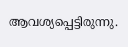ആവശ്യപ്പെട്ടിരുന്നു.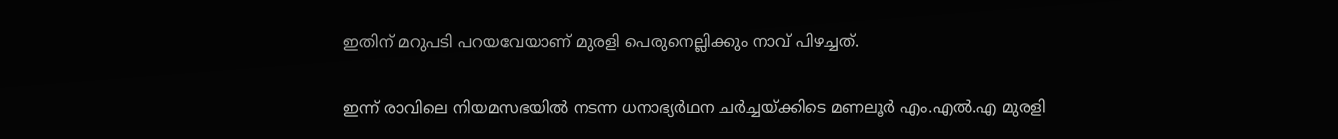ഇതിന് മറുപടി പറയവേയാണ് മുരളി പെരുനെല്ലിക്കും നാവ് പിഴച്ചത്.

ഇന്ന് രാവിലെ നിയമസഭയില്‍ നടന്ന ധനാഭ്യർഥന ചർച്ചയ്ക്കിടെ മണലൂർ എം.എൽ.എ മുരളി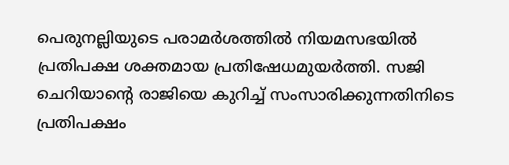പെരുനല്ലിയുടെ പരാമർശത്തിൽ നിയമസഭയിൽ പ്രതിപക്ഷ ശക്തമായ പ്രതിഷേധമുയര്‍ത്തി. സജി ചെറിയാന്‍റെ രാജിയെ കുറിച്ച് സംസാരിക്കുന്നതിനിടെ പ്രതിപക്ഷം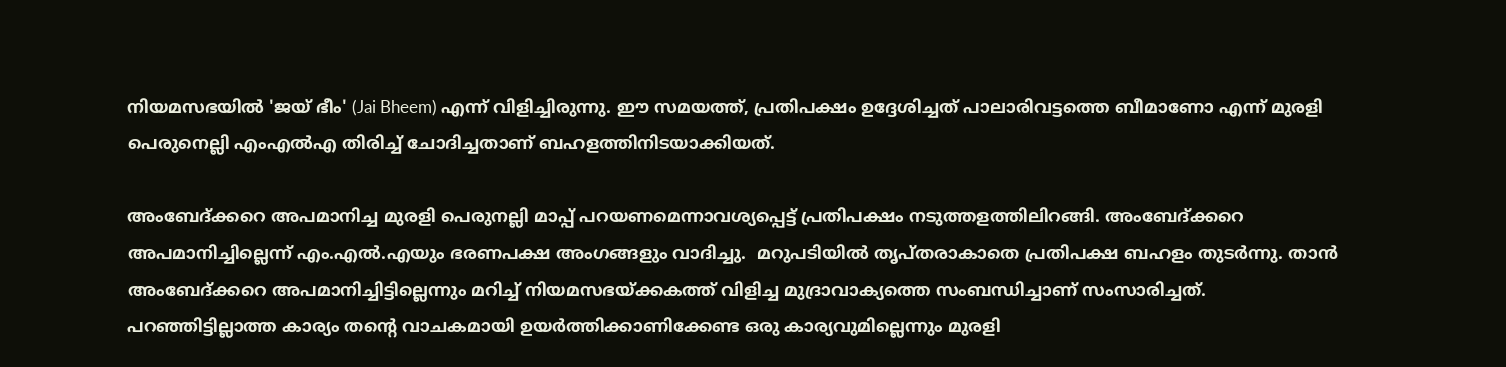നിയമസഭയില്‍ 'ജയ് ഭീം' (Jai Bheem) എന്ന് വിളിച്ചിരുന്നു. ഈ സമയത്ത്, പ്രതിപക്ഷം ഉദ്ദേശിച്ചത് പാലാരിവട്ടത്തെ ബീമാണോ എന്ന് മുരളി പെരുനെല്ലി എംഎല്‍എ തിരിച്ച് ചോദിച്ചതാണ് ബഹളത്തിനിടയാക്കിയത്.

അംബേദ്ക്കറെ അപമാനിച്ച മുരളി പെരുനല്ലി മാപ്പ് പറയണമെന്നാവശ്യപ്പെട്ട് പ്രതിപക്ഷം നടുത്തളത്തിലിറങ്ങി. അംബേദ്ക്കറെ അപമാനിച്ചില്ലെന്ന് എം.എൽ.എയും ഭരണപക്ഷ അംഗങ്ങളും വാദിച്ചു.  മറുപടിയില്‍ തൃപ്തരാകാതെ പ്രതിപക്ഷ ബഹളം തുടർന്നു. താന്‍ അംബേദ്ക്കറെ അപമാനിച്ചിട്ടില്ലെന്നും മറിച്ച് നിയമസഭയ്ക്കകത്ത് വിളിച്ച മുദ്രാവാക്യത്തെ സംബന്ധിച്ചാണ് സംസാരിച്ചത്.  പറഞ്ഞിട്ടില്ലാത്ത കാര്യം തന്‍റെ വാചകമായി ഉയര്‍ത്തിക്കാണിക്കേണ്ട ഒരു കാര്യവുമില്ലെന്നും മുരളി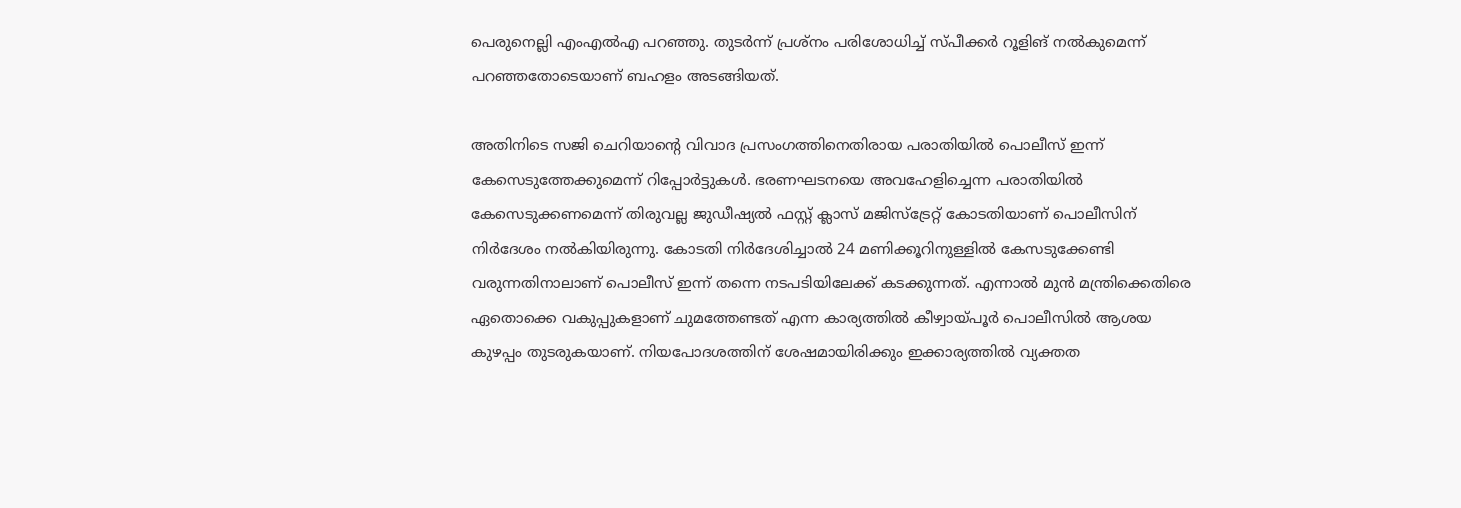പെരുനെല്ലി എംഎല്‍എ പറഞ്ഞു. തുടര്‍ന്ന് പ്രശ്നം പരിശോധിച്ച് സ്പീക്കർ റൂളിങ് നൽകുമെന്ന് പറഞ്ഞതോടെയാണ് ബഹളം അടങ്ങിയത്.

അതിനിടെ സജി ചെറിയാന്‍റെ വിവാദ പ്രസംഗത്തിനെതിരായ പരാതിയിൽ പൊലീസ് ഇന്ന് കേസെടുത്തേക്കുമെന്ന് റിപ്പോര്‍ട്ടുകള്‍. ഭരണഘടനയെ അവഹേളിച്ചെന്ന പരാതിയിൽ കേസെടുക്കണമെന്ന് തിരുവല്ല ജുഡീഷ്യൽ ഫസ്റ്റ് ക്ലാസ് മജിസ്ട്രേറ്റ് കോടതിയാണ് പൊലീസിന് നിർദേശം നൽകിയിരുന്നു. കോടതി നിർദേശിച്ചാൽ 24 മണിക്കൂറിനുള്ളിൽ കേസടുക്കേണ്ടി വരുന്നതിനാലാണ് പൊലീസ് ഇന്ന് തന്നെ നടപടിയിലേക്ക് കടക്കുന്നത്. എന്നാൽ മുൻ മന്ത്രിക്കെതിരെ ഏതൊക്കെ വകുപ്പുകളാണ് ചുമത്തേണ്ടത് എന്ന കാര്യത്തിൽ കീഴ്വായ്പൂർ പൊലീസില്‍ ആശയ കുഴപ്പം തുടരുകയാണ്. നിയപോദശത്തിന് ശേഷമായിരിക്കും ഇക്കാര്യത്തിൽ വ്യക്തത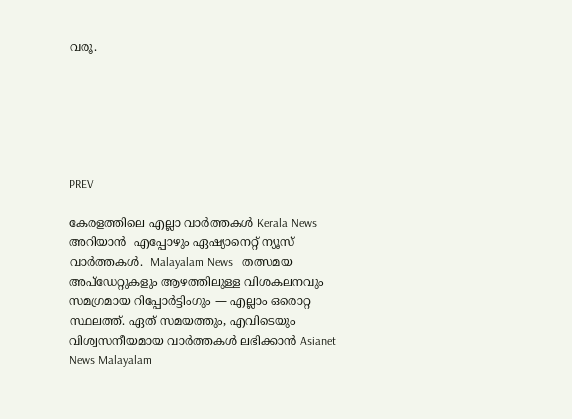വരൂ.






PREV

കേരളത്തിലെ എല്ലാ വാർത്തകൾ Kerala News അറിയാൻ  എപ്പോഴും ഏഷ്യാനെറ്റ് ന്യൂസ് വാർത്തകൾ.  Malayalam News   തത്സമയ അപ്‌ഡേറ്റുകളും ആഴത്തിലുള്ള വിശകലനവും സമഗ്രമായ റിപ്പോർട്ടിംഗും — എല്ലാം ഒരൊറ്റ സ്ഥലത്ത്. ഏത് സമയത്തും, എവിടെയും വിശ്വസനീയമായ വാർത്തകൾ ലഭിക്കാൻ Asianet News Malayalam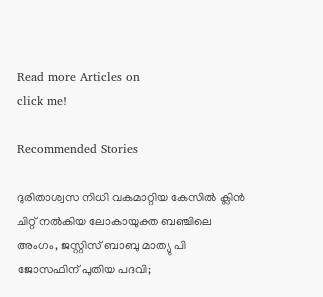Read more Articles on
click me!

Recommended Stories

ദുരിതാശ്വസ നിധി വകമാറ്റിയ കേസിൽ ക്ലിൻ ചിറ്റ് നൽകിയ ലോകായുക്ത ബഞ്ചിലെ അംഗം, ജസ്റ്റിസ് ബാബു മാത്യു പി ജോസഫിന് പുതിയ പദവി;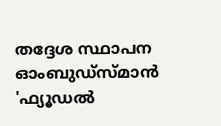തദ്ദേശ സ്ഥാപന ഓംബുഡ്സ്മാൻ
'ഫ്യൂഡൽ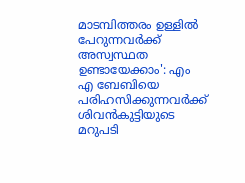മാടമ്പിത്തരം ഉള്ളിൽ പേറുന്നവർക്ക് അസ്വസ്ഥത ഉണ്ടായേക്കാം': എം എ ബേബിയെ പരിഹസിക്കുന്നവർക്ക് ശിവൻകുട്ടിയുടെ മറുപടി